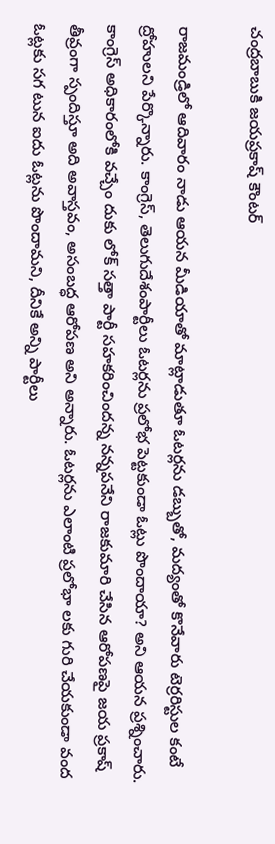చంద్రబాబుకి జయప్రకాష్ కౌంటర్

రాజమండ్రిలో ఆదివారం నాడు ఆయన మీడియాతో మాట్లాడుతూ ఓటర్లను డబ్బుతో, మద్యంతో కొనేవారు టెర్రరిస్టుల కంటే ద్రోహులని పేర్కొన్నారు. కాంగ్రెస్, తెలుగుదేశంపార్టీలు ఓటర్లను ప్రలోభ పెట్టకుండా ఓట్లు పొందాయా? అని ఆయన ప్రశ్నించారు. కాంగ్రెస్ అధికారంలోకి వచ్చేం దుకు లోక్ సత్తా పార్టీ సహకరించిందన్న నన్నపనేని రాజకుమారి చేసిన ఆరోపణపై జయ ప్రకాష్ తీవ్రంగా స్పందిస్తూ అది అవాస్తవం, అసంబద్ధ ఆరోపణ అని అన్నారు. ఓటర్లను ఎలాంటి ప్రలోభా లకు గురి చేయకుండా వంద ఓట్లకు సగ టున ఐదు ఓట్లను పొందామని, దీనికే అన్ని పార్టీలు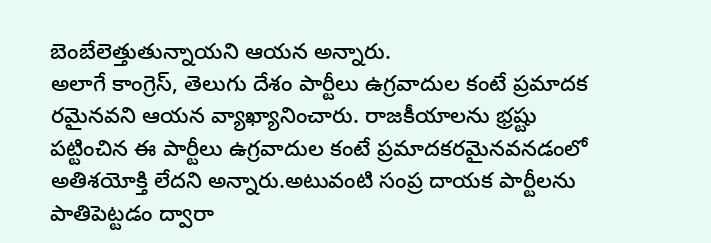బెంబేలెత్తుతున్నాయని ఆయన అన్నారు.
అలాగే కాంగ్రెస్, తెలుగు దేశం పార్టీలు ఉగ్రవాదుల కంటే ప్రమాదక రమైనవని ఆయన వ్యాఖ్యానించారు. రాజకీయాలను భ్రష్టు పట్టించిన ఈ పార్టీలు ఉగ్రవాదుల కంటే ప్రమాదకరమైనవనడంలో అతిశయోక్తి లేదని అన్నారు.అటువంటి సంప్ర దాయక పార్టీలను పాతిపెట్టడం ద్వారా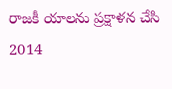రాజకీ యాలను ప్రక్షాళన చేసి 2014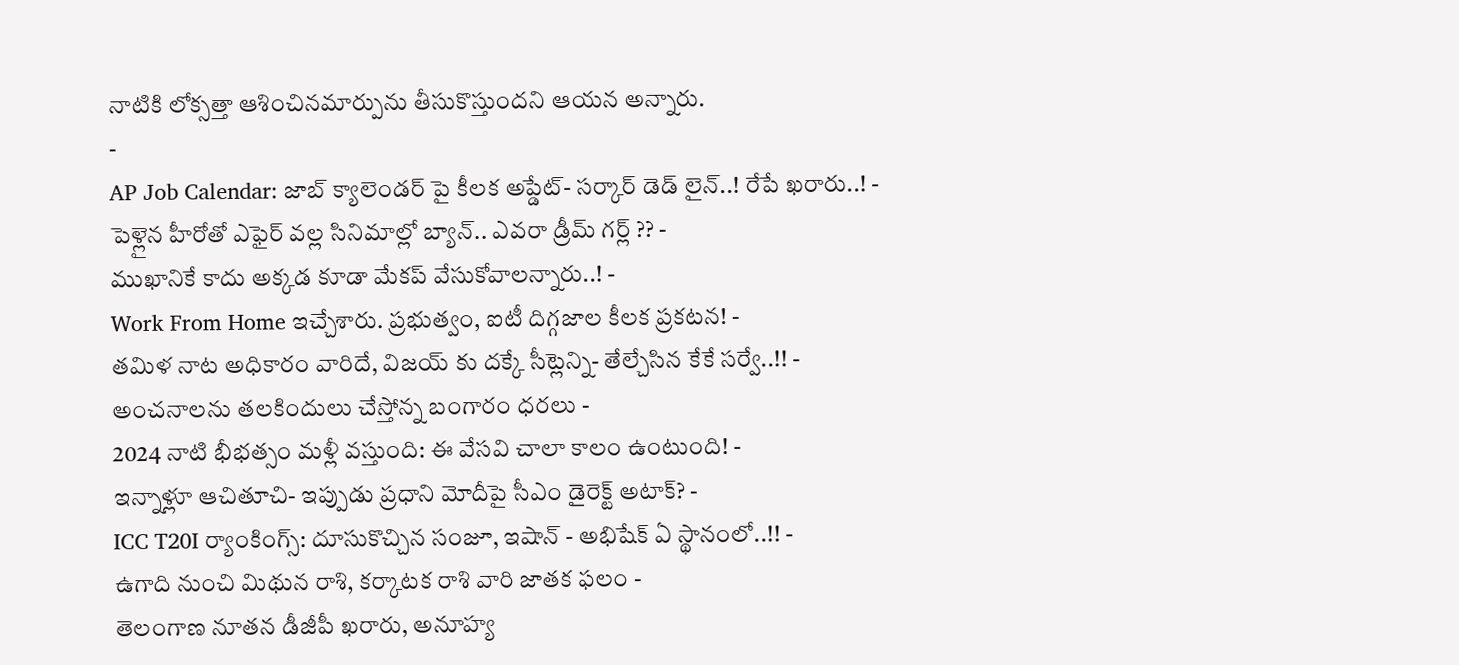నాటికి లోక్సత్తా ఆశించినమార్పును తీసుకొస్తుందని ఆయన అన్నారు.
-
AP Job Calendar: జాబ్ క్యాలెండర్ పై కీలక అప్డేట్- సర్కార్ డెడ్ లైన్..! రేపే ఖరారు..! -
పెళ్లైన హీరోతో ఎఫైర్ వల్ల సినిమాల్లో బ్యాన్.. ఎవరా డ్రీమ్ గర్ల్ ?? -
ముఖానికే కాదు అక్కడ కూడా మేకప్ వేసుకోవాలన్నారు..! -
Work From Home ఇచ్చేశారు. ప్రభుత్వం, ఐటీ దిగ్గజాల కీలక ప్రకటన! -
తమిళ నాట అధికారం వారిదే, విజయ్ కు దక్కే సీట్లెన్ని- తేల్చేసిన కేకే సర్వే..!! -
అంచనాలను తలకిందులు చేస్తోన్న బంగారం ధరలు -
2024 నాటి భీభత్సం మళ్లీ వస్తుంది: ఈ వేసవి చాలా కాలం ఉంటుంది! -
ఇన్నాళ్లూ ఆచితూచి- ఇప్పుడు ప్రధాని మోదీపై సీఎం డైరెక్ట్ అటాక్? -
ICC T20I ర్యాంకింగ్స్: దూసుకొచ్చిన సంజూ, ఇషాన్ - అభిషేక్ ఏ స్థానంలో..!! -
ఉగాది నుంచి మిథున రాశి, కర్కాటక రాశి వారి జాతక ఫలం -
తెలంగాణ నూతన డీజీపీ ఖరారు, అనూహ్య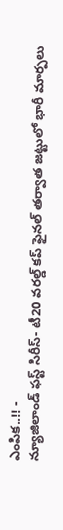ఎంపిక..!! -
న్యూజిలాండ్ ఫస్ట్ సిరీస్- టీ20 వరల్డ్ కప్ ఫైనల్ తర్వాత జట్టులో భారీ మార్పలు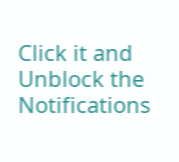Click it and Unblock the Notifications